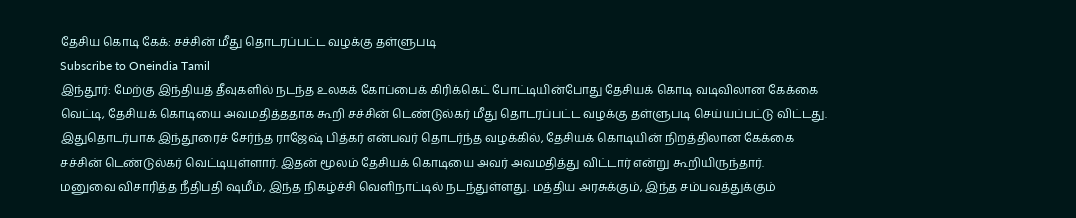தேசிய கொடி கேக்: சச்சின் மீது தொடரப்பட்ட வழக்கு தள்ளுபடி
Subscribe to Oneindia Tamil
இந்தூர்: மேற்கு இந்தியத் தீவுகளில் நடந்த உலகக் கோப்பைக் கிரிக்கெட் போட்டியின்போது தேசியக் கொடி வடிவிலான கேக்கை வெட்டி, தேசியக் கொடியை அவமதித்ததாக கூறி சச்சின் டெண்டுல்கர் மீது தொடரப்பட்ட வழக்கு தள்ளுபடி செய்யப்பட்டு விட்டது.
இதுதொடர்பாக இந்தூரைச் சேர்ந்த ராஜேஷ் பித்கர் என்பவர் தொடர்ந்த வழக்கில், தேசியக் கொடியின் நிறத்திலான கேக்கை சச்சின் டெண்டுல்கர் வெட்டியுள்ளார். இதன் மூலம் தேசியக் கொடியை அவர் அவமதித்து விட்டார் என்று கூறியிருந்தார்.
மனுவை விசாரித்த நீதிபதி ஷமீம், இந்த நிகழ்ச்சி வெளிநாட்டில் நடந்துள்ளது. மத்திய அரசுக்கும், இந்த சம்பவத்துக்கும்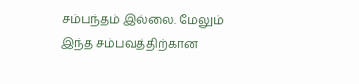சம்பந்தம் இல்லை. மேலும் இந்த சம்பவத்திற்கான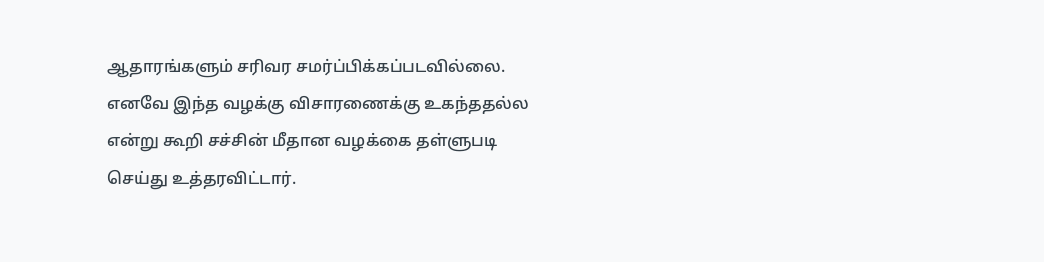ஆதாரங்களும் சரிவர சமர்ப்பிக்கப்படவில்லை. எனவே இந்த வழக்கு விசாரணைக்கு உகந்ததல்ல என்று கூறி சச்சின் மீதான வழக்கை தள்ளுபடி செய்து உத்தரவிட்டார்.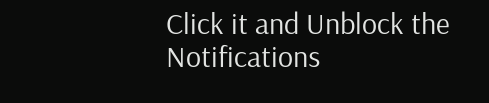Click it and Unblock the Notifications